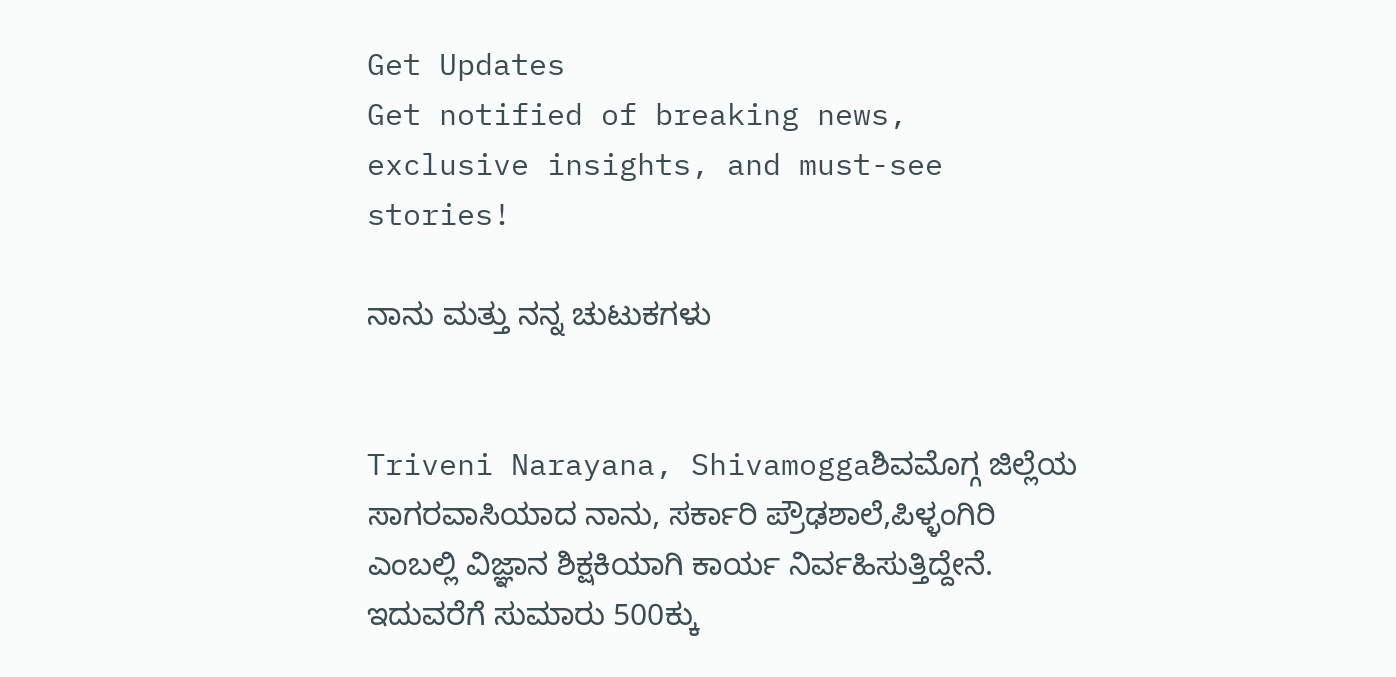Get Updates
Get notified of breaking news, exclusive insights, and must-see stories!

ನಾನು ಮತ್ತು ನನ್ನ ಚುಟುಕಗಳು


Triveni Narayana, Shivamoggaಶಿವಮೊಗ್ಗ ಜಿಲ್ಲೆಯ ಸಾಗರವಾಸಿಯಾದ ನಾನು, ಸರ್ಕಾರಿ ಪ್ರೌಢಶಾಲೆ,ಪಿಳ್ಳಂಗಿರಿ ಎಂಬಲ್ಲಿ ವಿಜ್ಞಾನ ಶಿಕ್ಷಕಿಯಾಗಿ ಕಾರ್ಯ ನಿರ್ವಹಿಸುತ್ತಿದ್ದೇನೆ. ಇದುವರೆಗೆ ಸುಮಾರು 500ಕ್ಕು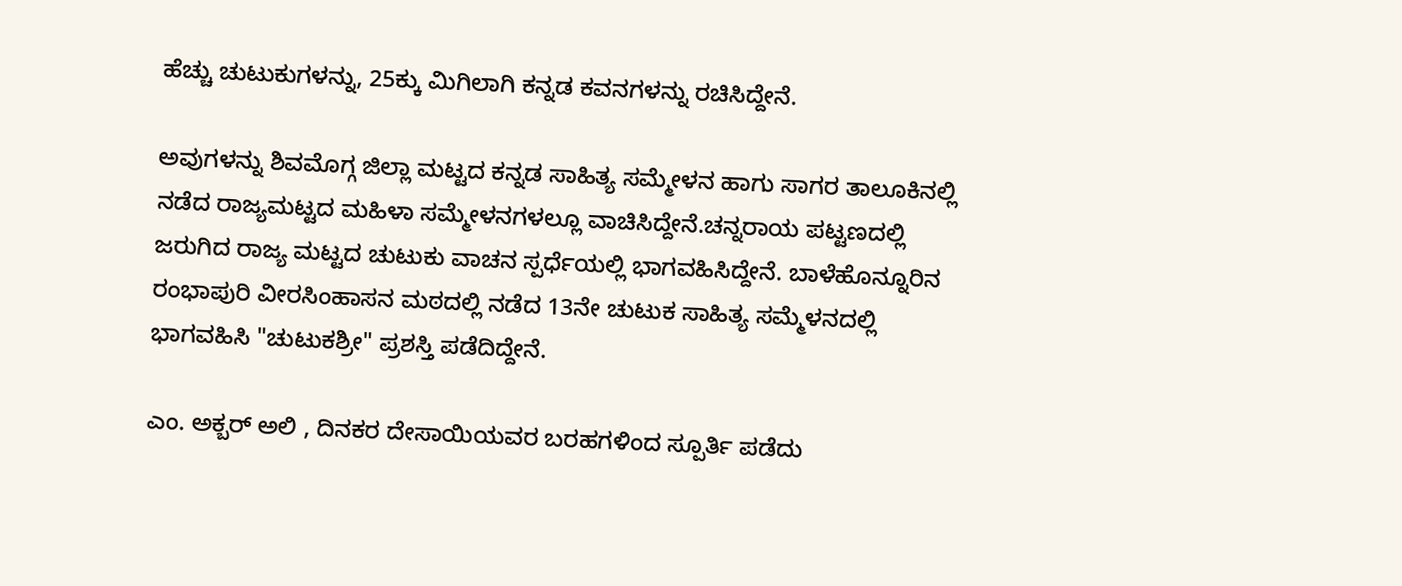ಹೆಚ್ಚು ಚುಟುಕುಗಳನ್ನು, 25ಕ್ಕು ಮಿಗಿಲಾಗಿ ಕನ್ನಡ ಕವನಗಳನ್ನು ರಚಿಸಿದ್ದೇನೆ.

ಅವುಗಳನ್ನು ಶಿವಮೊಗ್ಗ ಜಿಲ್ಲಾ ಮಟ್ಟದ ಕನ್ನಡ ಸಾಹಿತ್ಯ ಸಮ್ಮೇಳನ ಹಾಗು ಸಾಗರ ತಾಲೂಕಿನಲ್ಲಿ ನಡೆದ ರಾಜ್ಯಮಟ್ಟದ ಮಹಿಳಾ ಸಮ್ಮೇಳನಗಳಲ್ಲೂ ವಾಚಿಸಿದ್ದೇನೆ.ಚನ್ನರಾಯ ಪಟ್ಟಣದಲ್ಲಿ ಜರುಗಿದ ರಾಜ್ಯ ಮಟ್ಟದ ಚುಟುಕು ವಾಚನ ಸ್ಪರ್ಧೆಯಲ್ಲಿ ಭಾಗವಹಿಸಿದ್ದೇನೆ. ಬಾಳೆಹೊನ್ನೂರಿನ ರಂಭಾಪುರಿ ವೀರಸಿಂಹಾಸನ ಮಠದಲ್ಲಿ ನಡೆದ 13ನೇ ಚುಟುಕ ಸಾಹಿತ್ಯ ಸಮ್ಮೆಳನದಲ್ಲಿ ಭಾಗವಹಿಸಿ "ಚುಟುಕಶ್ರೀ" ಪ್ರಶಸ್ತಿ ಪಡೆದಿದ್ದೇನೆ.

ಎಂ. ಅಕ್ಬರ್ ಅಲಿ , ದಿನಕರ ದೇಸಾಯಿಯವರ ಬರಹಗಳಿಂದ ಸ್ಪೂರ್ತಿ ಪಡೆದು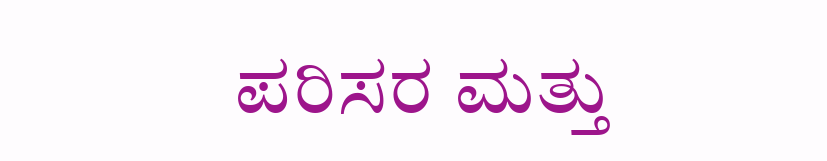ಪರಿಸರ ಮತ್ತು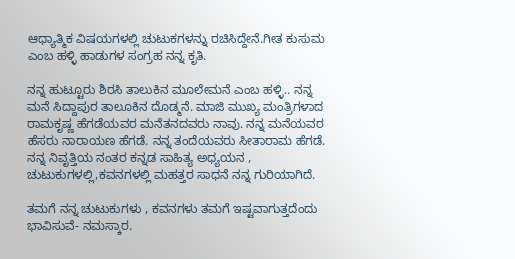ಆಧ್ಯಾತ್ಮಿಕ ವಿಷಯಗಳಲ್ಲಿ ಚುಟುಕಗಳನ್ನು ರಚಿಸಿದ್ದೇನೆ.ಗೀತ ಕುಸುಮ ಎಂಬ ಹಳ್ಳಿ ಹಾಡುಗಳ ಸಂಗ್ರಹ ನನ್ನ ಕೃತಿ.

ನನ್ನ ಹುಟ್ಟೂರು ಶಿರಸಿ ತಾಲುಕಿನ ಮೂಲೇಮನೆ ಎಂಬ ಹಳ್ಳಿ.. ನನ್ನ ಮನೆ ಸಿದ್ದಾಪುರ ತಾಲೂಕಿನ ದೊಡ್ಮನೆ. ಮಾಜಿ ಮುಖ್ಯ ಮಂತ್ರಿಗಳಾದ ರಾಮಕೃಷ್ಣ ಹೆಗಡೆಯವರ ಮನೆತನದವರು ನಾವು. ನನ್ನ ಮನೆಯವರ ಹೆಸರು ನಾರಾಯಣ ಹೆಗಡೆ. ನನ್ನ ತಂದೆಯವರು ಸೀತಾರಾಮ ಹೆಗಡೆ. ನನ್ನ ನಿವೃತ್ತಿಯ ನಂತರ ಕನ್ನಡ ಸಾಹಿತ್ಯ ಅಧ್ಯಯನ , ಚುಟುಕುಗಳಲ್ಲಿ,ಕವನಗಳಲ್ಲಿ ಮಹತ್ತರ ಸಾಧನೆ ನನ್ನ ಗುರಿಯಾಗಿದೆ.

ತಮಗೆ ನನ್ನ ಚುಟುಕುಗಳು , ಕವನಗಳು ತಮಗೆ ಇಷ್ಟವಾಗುತ್ತದೆಂದು ಭಾವಿಸುವೆ- ನಮಸ್ಕಾರ.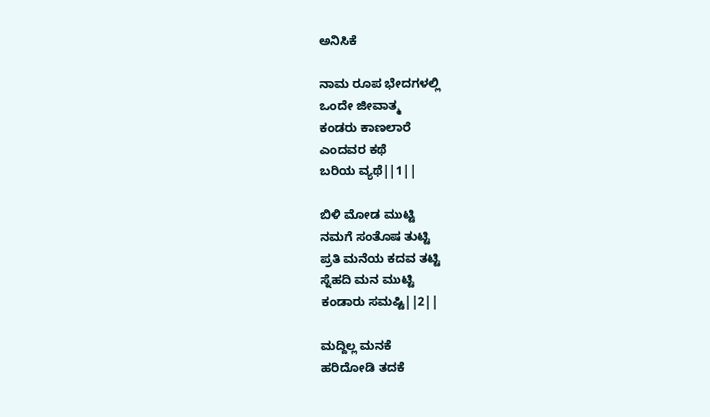ಅನಿಸಿಕೆ

ನಾಮ ರೂಪ ಭೇದಗಳಲ್ಲಿ
ಒಂದೇ ಜೀವಾತ್ಮ
ಕಂಡರು ಕಾಣಲಾರೆ
ಎಂದವರ ಕಥೆ
ಬರಿಯ ವ್ಯಥೆ||1||

ಬಿಳಿ ಮೋಡ ಮುಟ್ಟಿ
ನಮಗೆ ಸಂತೊಷ ತುಟ್ಟಿ
ಪ್ರತಿ ಮನೆಯ ಕದವ ತಟ್ಟಿ
ಸ್ನೆಹದಿ ಮನ ಮುಟ್ಟಿ
ಕಂಡಾರು ಸಮಷ್ಟಿ||2||

ಮದ್ದಿಲ್ಲ ಮನಕೆ
ಹರಿದೋಡಿ ತದಕೆ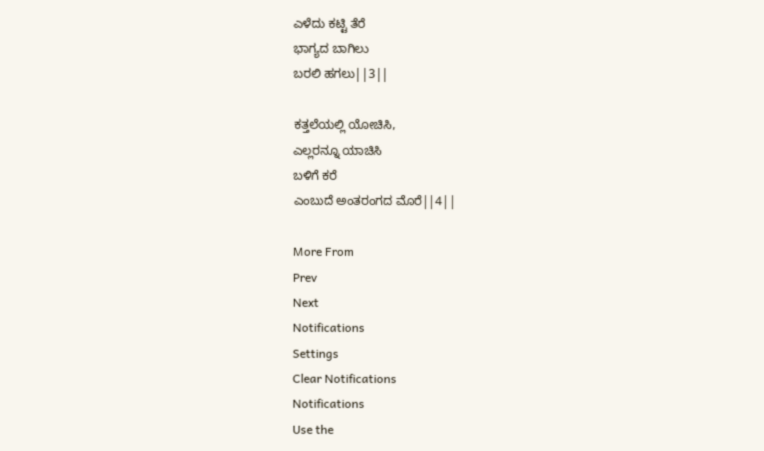ಎಳೆದು ಕಟ್ಟಿ ತೆರೆ
ಭಾಗ್ಯದ ಬಾಗಿಲು
ಬರಲಿ ಹಗಲು||3||

ಕತ್ತಲೆಯಲ್ಲಿ ಯೋಚಿಸಿ,
ಎಲ್ಲರನ್ನೂ ಯಾಚಿಸಿ
ಬಳಿಗೆ ಕರೆ
ಎಂಬುದೆ ಅಂತರಂಗದ ಮೊರೆ||4||

More From
Prev
Next
Notifications
Settings
Clear Notifications
Notifications
Use the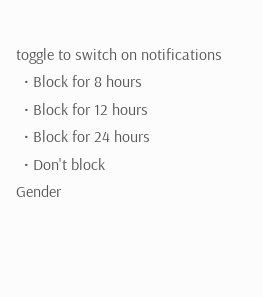toggle to switch on notifications
  • Block for 8 hours
  • Block for 12 hours
  • Block for 24 hours
  • Don't block
Gender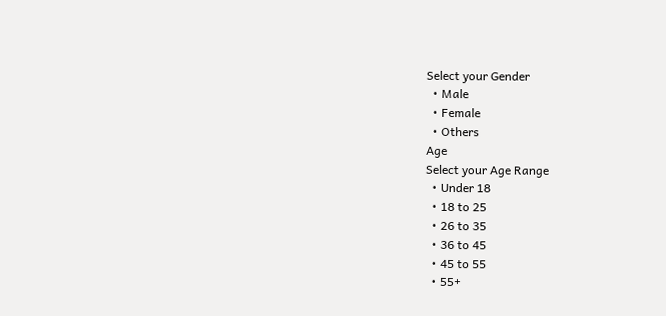Select your Gender
  • Male
  • Female
  • Others
Age
Select your Age Range
  • Under 18
  • 18 to 25
  • 26 to 35
  • 36 to 45
  • 45 to 55
  • 55+